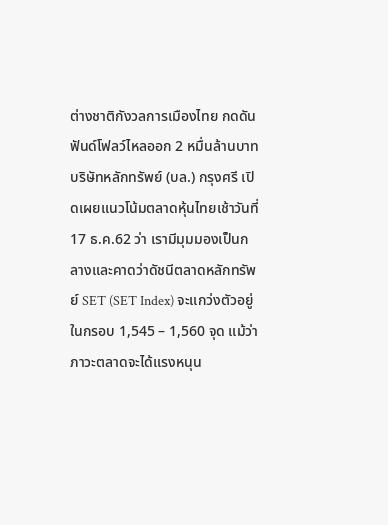ต่างชาติกังวลการเมืองไทย กดดันฟันด์โฟลว์ไหลออก 2 หมื่นล้านบาท
บริษัทหลักทรัพย์ (บล.) กรุงศรี เปิดเผยแนวโน้มตลาดหุ้นไทยเช้าวันที่ 17 ธ.ค.62 ว่า เรามีมุมมองเป็นกลางและคาดว่าดัชนีตลาดหลักทรัพย์ SET (SET Index) จะแกว่งตัวอยู่ในกรอบ 1,545 – 1,560 จุด แม้ว่าภาวะตลาดจะได้แรงหนุน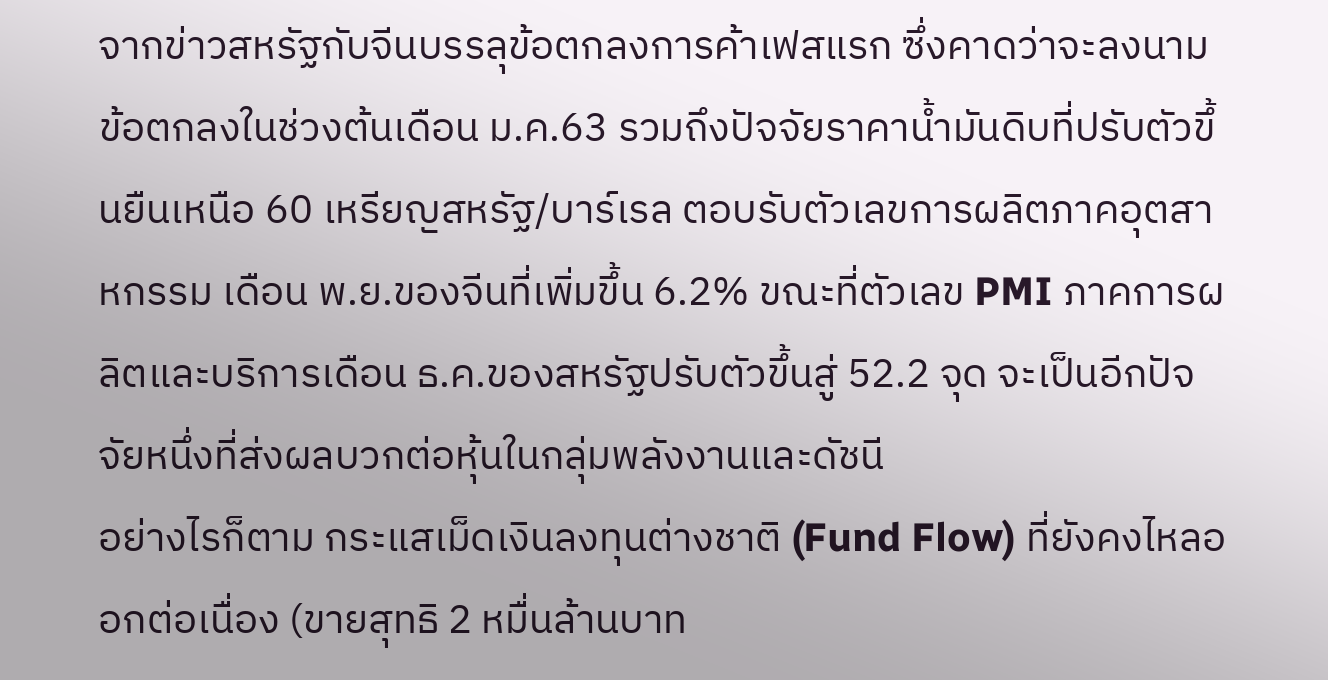จากข่าวสหรัฐกับจีนบรรลุข้อตกลงการค้าเฟสแรก ซึ่งคาดว่าจะลงนามข้อตกลงในช่วงต้นเดือน ม.ค.63 รวมถึงปัจจัยราคาน้ำมันดิบที่ปรับตัวขึ้นยืนเหนือ 60 เหรียญสหรัฐ/บาร์เรล ตอบรับตัวเลขการผลิตภาคอุตสาหกรรม เดือน พ.ย.ของจีนที่เพิ่มขึ้น 6.2% ขณะที่ตัวเลข PMI ภาคการผลิตและบริการเดือน ธ.ค.ของสหรัฐปรับตัวขึ้นสู่ 52.2 จุด จะเป็นอีกปัจจัยหนึ่งที่ส่งผลบวกต่อหุ้นในกลุ่มพลังงานและดัชนี
อย่างไรก็ตาม กระแสเม็ดเงินลงทุนต่างชาติ (Fund Flow) ที่ยังคงไหลออกต่อเนื่อง (ขายสุทธิ 2 หมื่นล้านบาท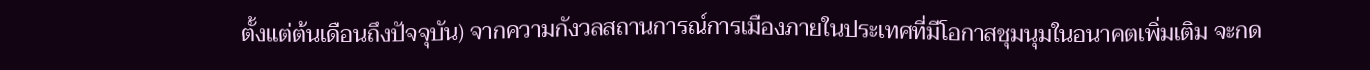ตั้งแต่ต้นเดือนถึงปัจจุบัน) จากความกังวลสถานการณ์การเมืองภายในประเทศที่มีโอกาสชุมนุมในอนาคตเพิ่มเติม จะกด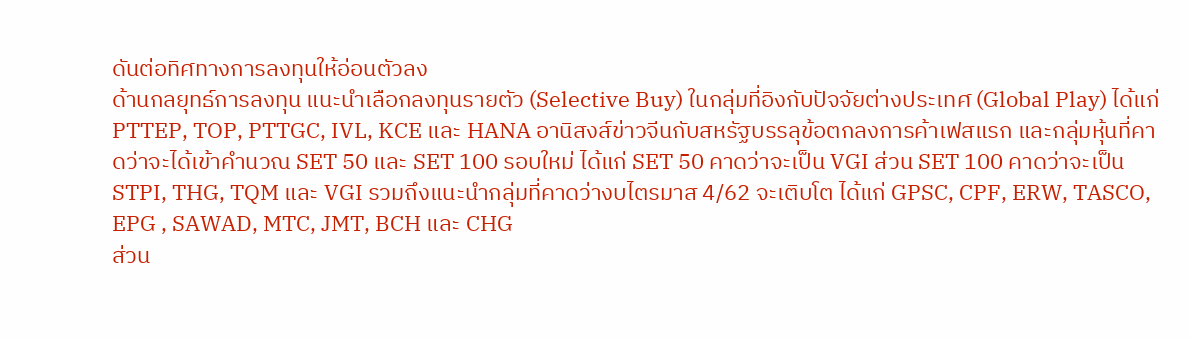ดันต่อทิศทางการลงทุนให้อ่อนตัวลง
ด้านกลยุทธ์การลงทุน แนะนำเลือกลงทุนรายตัว (Selective Buy) ในกลุ่มที่อิงกับปัจจัยต่างประเทศ (Global Play) ได้แก่ PTTEP, TOP, PTTGC, IVL, KCE และ HANA อานิสงส์ข่าวจีนกับสหรัฐบรรลุข้อตกลงการค้าเฟสแรก และกลุ่มหุ้นที่คาดว่าจะได้เข้าคำนวณ SET 50 และ SET 100 รอบใหม่ ได้แก่ SET 50 คาดว่าจะเป็น VGI ส่วน SET 100 คาดว่าจะเป็น STPI, THG, TQM และ VGI รวมถึงแนะนำกลุ่มที่คาดว่างบไตรมาส 4/62 จะเติบโต ได้แก่ GPSC, CPF, ERW, TASCO, EPG , SAWAD, MTC, JMT, BCH และ CHG
ส่วน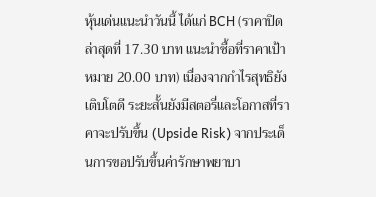หุ้นเด่นแนะนำวันนี้ ได้แก่ BCH (ราคาปิดล่าสุดที่ 17.30 บาท แนะนำซื้อที่ราคาเป้าหมาย 20.00 บาท) เนื่องจากกำไรสุทธิยังเติบโตดี ระยะสั้นยังมีสตอรี่และโอกาสที่ราคาจะปรับขึ้น (Upside Risk) จากประเด็นการขอปรับขึ้นค่ารักษาพยาบา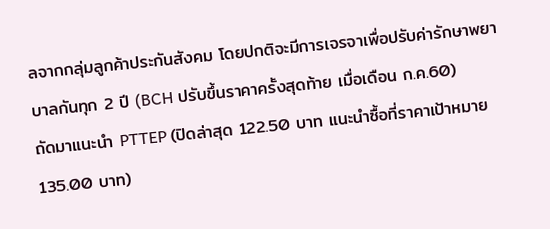ลจากกลุ่มลูกค้าประกันสังคม โดยปกติจะมีการเจรจาเพื่อปรับค่ารักษาพยาบาลกันทุก 2 ปี (BCH ปรับขึ้นราคาครั้งสุดท้าย เมื่อเดือน ก.ค.60)
ถัดมาแนะนำ PTTEP (ปิดล่าสุด 122.50 บาท แนะนำซื้อที่ราคาเป้าหมาย 135.00 บาท)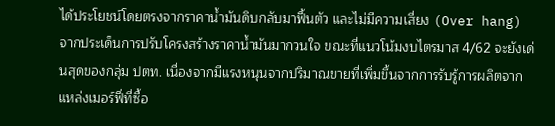ได้ประโยชน์โดยตรงจากราคาน้ำมันดิบกลับมาฟื้นตัว และไม่มีความเสี่ยง (Over hang) จากประเด็นการปรับโครงสร้างราคาน้ำมันมากวนใจ ขณะที่แนวโน้มงบไตรมาส 4/62 จะยังเด่นสุดของกลุ่ม ปตท. เนื่องจากมีแรงหนุนจากปริมาณขายที่เพิ่มขึ้นจากการรับรู้การผลิตจากแหล่งเมอร์ฟี่ที่ซื้อ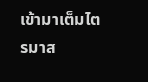เข้ามาเต็มไตรมาส